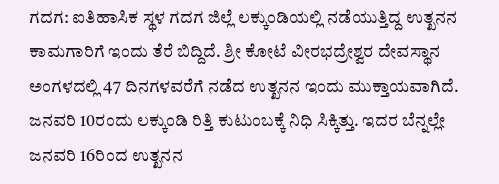ಗದಗ: ಐತಿಹಾಸಿಕ ಸ್ಥಳ ಗದಗ ಜಿಲ್ಲೆ ಲಕ್ಕುಂಡಿಯಲ್ಲಿ ನಡೆಯುತ್ತಿದ್ದ ಉತ್ಖನನ ಕಾಮಗಾರಿಗೆ ಇಂದು ತೆರೆ ಬಿದ್ದಿದೆ. ಶ್ರೀ ಕೋಟೆ ವೀರಭದ್ರೇಶ್ವರ ದೇವಸ್ಥಾನ ಅಂಗಳದಲ್ಲಿ 47 ದಿನಗಳವರೆಗೆ ನಡೆದ ಉತ್ಖನನ ಇಂದು ಮುಕ್ತಾಯವಾಗಿದೆ.
ಜನವರಿ 10ರಂದು ಲಕ್ಕುಂಡಿ ರಿತ್ತಿ ಕುಟುಂಬಕ್ಕೆ ನಿಧಿ ಸಿಕ್ಕಿತ್ತು. ಇದರ ಬೆನ್ನಲ್ಲೇ ಜನವರಿ 16ರಿಂದ ಉತ್ಖನನ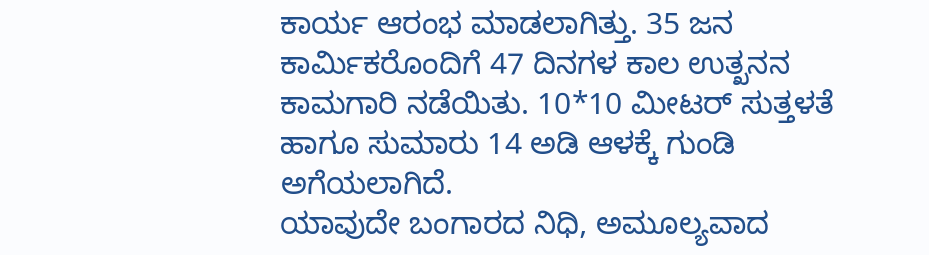ಕಾರ್ಯ ಆರಂಭ ಮಾಡಲಾಗಿತ್ತು. 35 ಜನ ಕಾರ್ಮಿಕರೊಂದಿಗೆ 47 ದಿನಗಳ ಕಾಲ ಉತ್ಖನನ ಕಾಮಗಾರಿ ನಡೆಯಿತು. 10*10 ಮೀಟರ್ ಸುತ್ತಳತೆ ಹಾಗೂ ಸುಮಾರು 14 ಅಡಿ ಆಳಕ್ಕೆ ಗುಂಡಿ ಅಗೆಯಲಾಗಿದೆ.
ಯಾವುದೇ ಬಂಗಾರದ ನಿಧಿ, ಅಮೂಲ್ಯವಾದ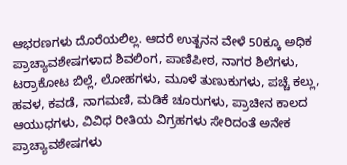ಆಭರಣಗಳು ದೊರೆಯಲಿಲ್ಲ. ಆದರೆ ಉತ್ಖನನ ವೇಳೆ 50ಕ್ಕೂ ಅಧಿಕ ಪ್ರಾಚ್ಯಾವಶೇಷಗಳಾದ ಶಿವಲಿಂಗ, ಪಾಣಿಪೀಠ, ನಾಗರ ಶಿಲೆಗಳು, ಟರ್ರಾಕೋಟ ಬಿಲ್ಲೆ, ಲೋಹಗಳು, ಮೂಳೆ ತುಣುಕುಗಳು, ಪಚ್ಚೆ ಕಲ್ಲು, ಹವಳ, ಕವಡೆ, ನಾಗಮಣಿ, ಮಡಿಕೆ ಚೂರುಗಳು, ಪ್ರಾಚೀನ ಕಾಲದ ಆಯುಧಗಳು, ವಿವಿಧ ರೀತಿಯ ವಿಗ್ರಹಗಳು ಸೇರಿದಂತೆ ಅನೇಕ ಪ್ರಾಚ್ಯಾವಶೇಷಗಳು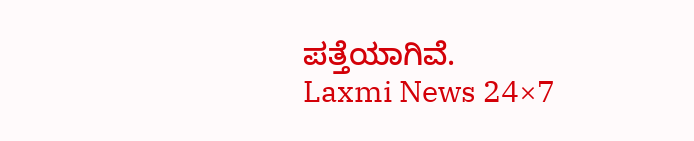ಪತ್ತೆಯಾಗಿವೆ.
Laxmi News 24×7